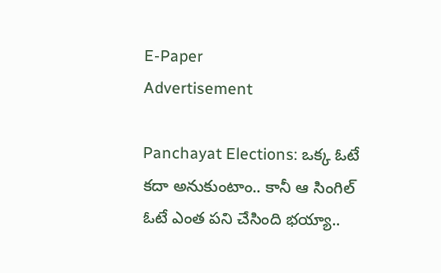E-Paper
Advertisement

Panchayat Elections: ఒక్క ఓటే కదా అనుకుంటాం.. కానీ ఆ సింగిల్ ఓటే ఎంత పని చేసింది భయ్యా..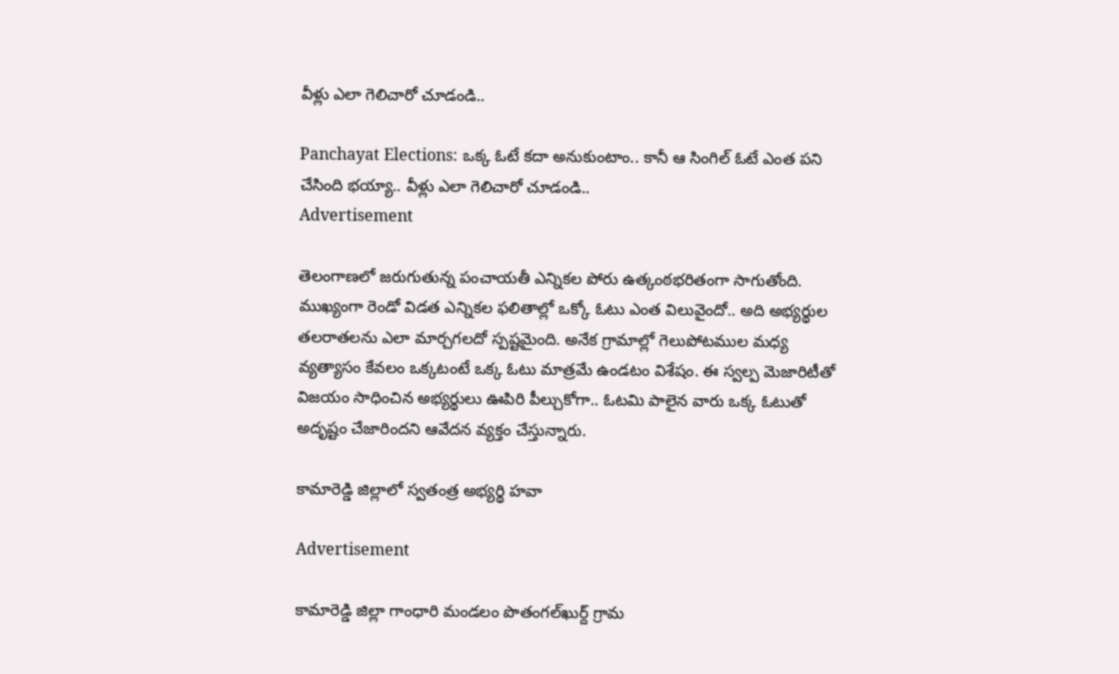వీళ్లు ఎలా గెలిచారో చూడండి..

Panchayat Elections: ఒక్క ఓటే కదా అనుకుంటాం.. కానీ ఆ సింగిల్ ఓటే ఎంత పని చేసింది భయ్యా.. వీళ్లు ఎలా గెలిచారో చూడండి..
Advertisement

తెలంగాణలో జరుగుతున్న పంచాయతీ ఎన్నికల పోరు ఉత్కంఠభరితంగా సాగుతోంది. ముఖ్యంగా రెండో విడత ఎన్నికల ఫలితాల్లో ఒక్కో ఓటు ఎంత విలువైందో.. అది అభ్యర్థుల తలరాతలను ఎలా మార్చగలదో స్పష్టమైంది. అనేక గ్రామాల్లో గెలుపోటముల మధ్య వ్యత్యాసం కేవలం ఒక్కటంటే ఒక్క ఓటు మాత్రమే ఉండటం విశేషం. ఈ స్వల్ప మెజారిటీతో విజయం సాధించిన అభ్యర్థులు ఊపిరి పీల్చుకోగా.. ఓటమి పాలైన వారు ఒక్క ఓటుతో అదృష్టం చేజారిందని ఆవేదన వ్యక్తం చేస్తున్నారు.

కామారెడ్డి జిల్లాలో స్వతంత్ర అభ్యర్థి హవా

Advertisement

కామారెడ్డి జిల్లా గాంధారి మండలం పొతంగల్‌ఖుర్ద్ గ్రామ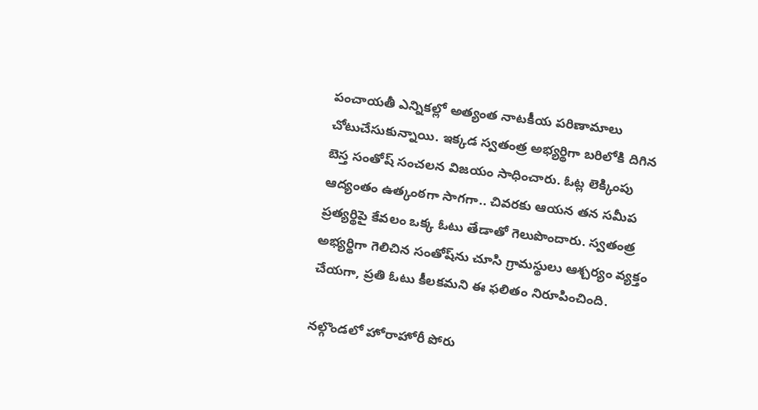పంచాయతీ ఎన్నికల్లో అత్యంత నాటకీయ పరిణామాలు చోటుచేసుకున్నాయి. ఇక్కడ స్వతంత్ర అభ్యర్థిగా బరిలోకి దిగిన బెస్త సంతోష్ సంచలన విజయం సాధించారు. ఓట్ల లెక్కింపు ఆద్యంతం ఉత్కంఠగా సాగగా.. చివరకు ఆయన తన సమీప ప్రత్యర్థిపై కేవలం ఒక్క ఓటు తేడాతో గెలుపొందారు. స్వతంత్ర అభ్యర్థిగా గెలిచిన సంతోష్‌ను చూసి గ్రామస్థులు ఆశ్చర్యం వ్యక్తం చేయగా, ప్రతి ఓటు కీలకమని ఈ ఫలితం నిరూపించింది.

నల్గొండలో హోరాహోరీ పోరు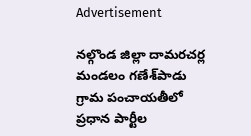Advertisement

నల్గొండ జిల్లా దామరచర్ల మండలం గణేశ్‌పాడు గ్రామ పంచాయతీలో ప్రధాన పార్టీల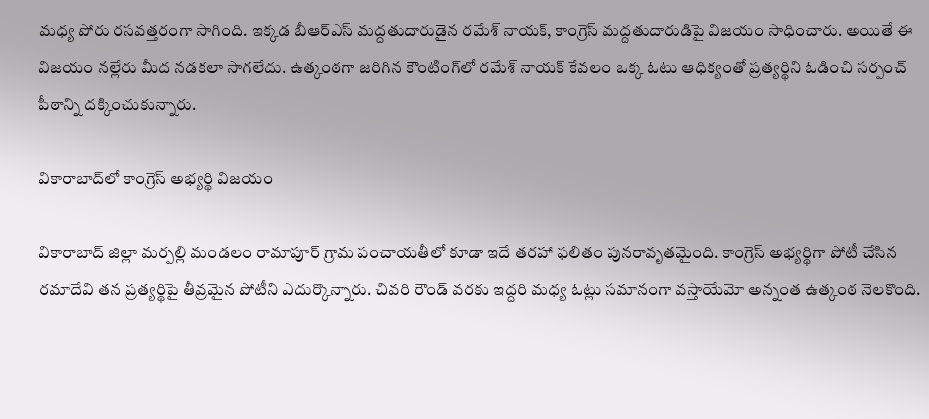మధ్య పోరు రసవత్తరంగా సాగింది. ఇక్కడ బీఆర్ఎస్ మద్దతుదారుడైన రమేశ్ నాయక్, కాంగ్రెస్ మద్దతుదారుడిపై విజయం సాధించారు. అయితే ఈ విజయం నల్లేరు మీద నడకలా సాగలేదు. ఉత్కంఠగా జరిగిన కౌంటింగ్‌లో రమేశ్ నాయక్ కేవలం ఒక్క ఓటు ఆధిక్యంతో ప్రత్యర్థిని ఓడించి సర్పంచ్ పీఠాన్ని దక్కించుకున్నారు.

వికారాబాద్‌లో కాంగ్రెస్ అభ్యర్థి విజయం

వికారాబాద్ జిల్లా మర్పల్లి మండలం రామాపూర్ గ్రామ పంచాయతీలో కూడా ఇదే తరహా ఫలితం పునరావృతమైంది. కాంగ్రెస్ అభ్యర్థిగా పోటీ చేసిన రమాదేవి తన ప్రత్యర్థిపై తీవ్రమైన పోటీని ఎదుర్కొన్నారు. చివరి రౌండ్ వరకు ఇద్దరి మధ్య ఓట్లు సమానంగా వస్తాయేమో అన్నంత ఉత్కంఠ నెలకొంది.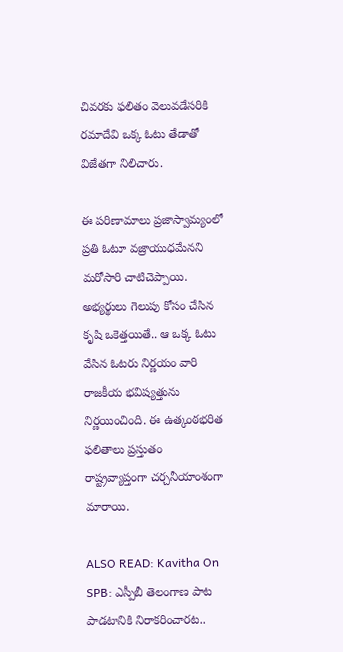చివరకు ఫలితం వెలువడేసరికి రమాదేవి ఒక్క ఓటు తేడాతో విజేతగా నిలిచారు.

ఈ పరిణామాలు ప్రజాస్వామ్యంలో ప్రతి ఓటూ వజ్రాయుధమేనని మరోసారి చాటిచెప్పాయి. అభ్యర్థులు గెలుపు కోసం చేసిన కృషి ఒకెత్తయితే.. ఆ ఒక్క ఓటు వేసిన ఓటరు నిర్ణయం వారి రాజకీయ భవిష్యత్తును నిర్ణయించింది. ఈ ఉత్కంఠభరిత ఫలితాలు ప్రస్తుతం రాష్ట్రవ్యాప్తంగా చర్చనీయాంశంగా మారాయి.

ALSO READ: Kavitha On SPB: ఎస్పీబీ తెలంగాణ పాట పాడటానికి నిరాకరించారట..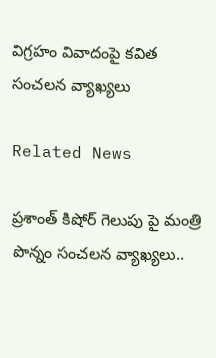విగ్రహం వివాదంపై కవిత సంచలన వ్యాఖ్యలు

Related News

ప్రశాంత్ కిషోర్ గెలుపు పై మంత్రి పొన్నం సంచలన వ్యాఖ్యలు..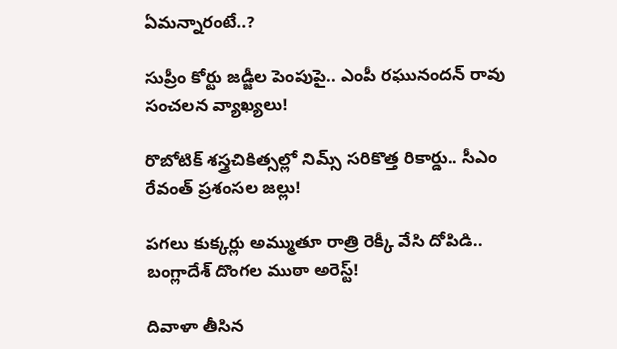ఏమన్నారంటే..?

సుప్రీం కోర్టు జడ్జీల పెంపుపై.. ఎంపీ రఘునందన్ రావు సంచలన వ్యాఖ్యలు!

రొబోటిక్ శస్త్రచికిత్సల్లో నిమ్స్ సరికొత్త రికార్డు.. సీఎం రేవంత్ ప్రశంసల జల్లు!

పగలు కుక్కర్లు అమ్ముతూ రాత్రి రెక్కీ వేసి దోపిడి.. బంగ్లాదేశ్ దొంగల ముఠా అరెస్ట్!

దివాళా తీసిన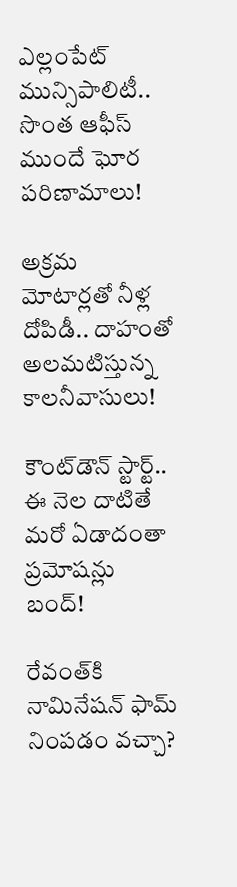ఎల్లంపేట్ మున్సిపాలిటీ.. సొంత ఆఫీస్ ముందే ఘోర పరిణామాలు!

అక్రమ మోటార్లతో నీళ్ల దోపిడీ.. దాహంతో అలమటిస్తున్న కాలనీవాసులు!

కౌంట్‌డౌన్ స్టార్ట్.. ఈ నెల దాటితే మరో ఏడాదంతా ప్రమోషన్లు బంద్!

రేవంత్‌కి నామినేషన్ ఫామ్ నింపడం వచ్చా?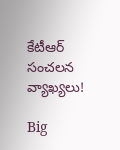కేటీఆర్ సంచలన వ్యాఖ్యలు!

Big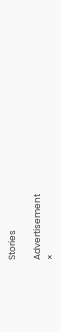Stories

Advertisement
×